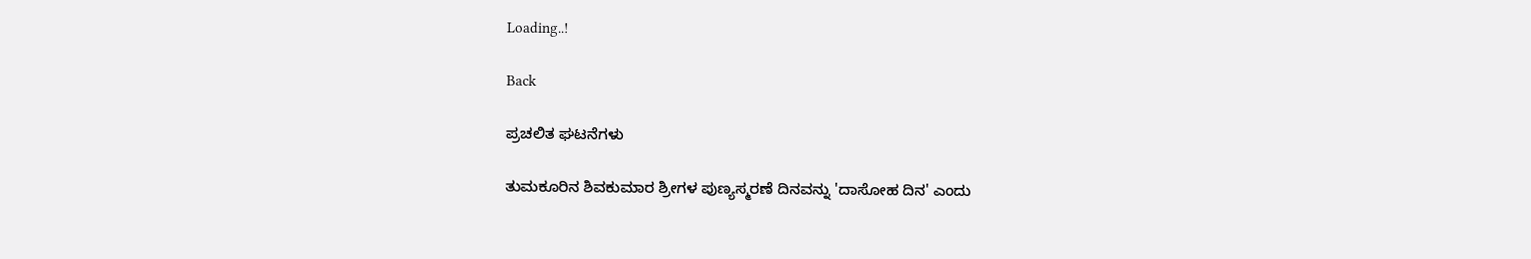Loading..!

Back

ಪ್ರಚಲಿತ ಘಟನೆಗಳು

ತುಮಕೂರಿನ ಶಿವಕುಮಾರ ಶ್ರೀಗಳ ಪುಣ್ಯಸ್ಮರಣೆ ದಿನವನ್ನು 'ದಾಸೋಹ ದಿನ' ಎಂದು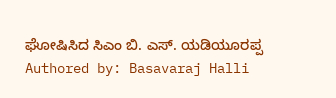ಘೋಷಿಸಿದ ಸಿಎಂ ಬಿ. ಎಸ್. ಯಡಿಯೂರಪ್ಪ
Authored by: Basavaraj Halli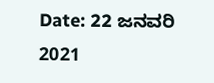Date: 22 ಜನವರಿ 2021